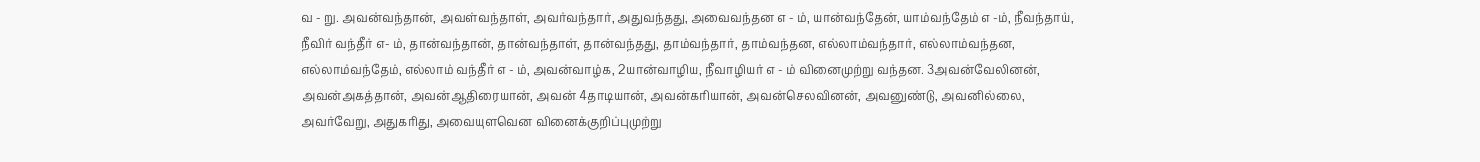வ - று. அவன்வந்தான், அவள்வந்தாள், அவர்வந்தார், அதுவந்தது, அவைவந்தன எ - ம், யான்வந்தேன், யாம்வந்தேம் எ -ம், நீவந்தாய், நீவிர் வந்தீர் எ- ம், தான்வந்தான், தான்வந்தாள், தான்வந்தது, தாம்வந்தார், தாம்வந்தன, எல்லாம்வந்தார், எல்லாம்வந்தன, எல்லாம்வந்தேம், எல்லாம் வந்தீர் எ - ம், அவன்வாழ்க, 2யான்வாழிய, நீவாழியர் எ - ம் வினைமுற்று வந்தன. 3அவன்வேலினன், அவன்அகத்தான், அவன்ஆதிரையான், அவன் 4தாடியான், அவன்கரியான், அவன்செலவினன், அவனுண்டு, அவனில்லை, அவர்வேறு, அதுகரிது, அவையுளவென வினைக்குறிப்புமுற்று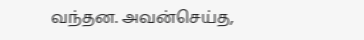வந்தன. அவன்செய்த,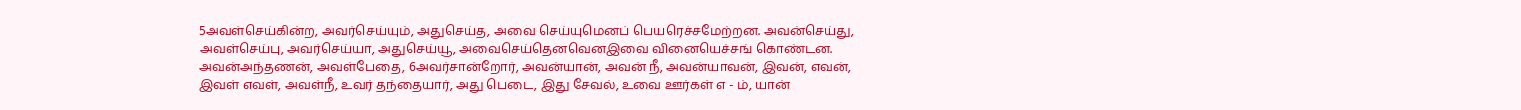5அவள்செய்கின்ற, அவர்செய்யும், அதுசெய்த, அவை செய்யுமெனப் பெயரெச்சமேற்றன. அவன்செய்து, அவள்செய்பு, அவர்செய்யா, அதுசெய்யூ, அவைசெய்தெனவெனஇவை வினையெச்சங் கொண்டன.
அவன்அந்தணன், அவள்பேதை, 6அவர்சான்றோர், அவன்யான், அவன் நீ, அவன்யாவன், இவன், எவன், இவள் எவள், அவள்நீ, உவர் தந்தையார், அது பெடை, இது சேவல், உவை ஊர்கள் எ - ம், யான்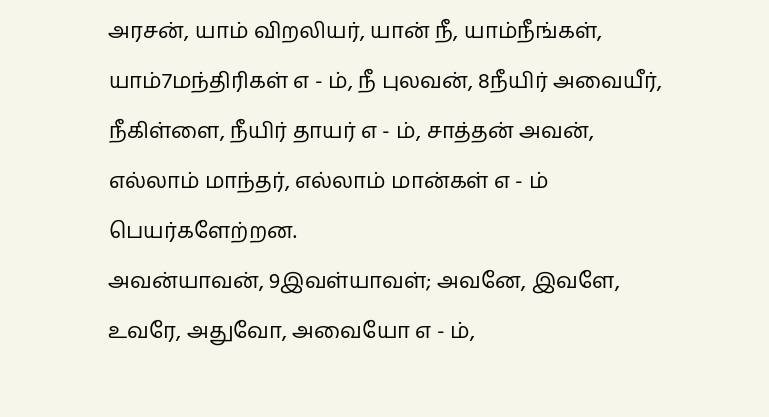அரசன், யாம் விறலியர், யான் நீ, யாம்நீங்கள், யாம்7மந்திரிகள் எ - ம், நீ புலவன், 8நீயிர் அவையீர், நீகிள்ளை, நீயிர் தாயர் எ - ம், சாத்தன் அவன், எல்லாம் மாந்தர், எல்லாம் மான்கள் எ - ம் பெயர்களேற்றன.
அவன்யாவன், 9இவள்யாவள்; அவனே, இவளே, உவரே, அதுவோ, அவையோ எ - ம்,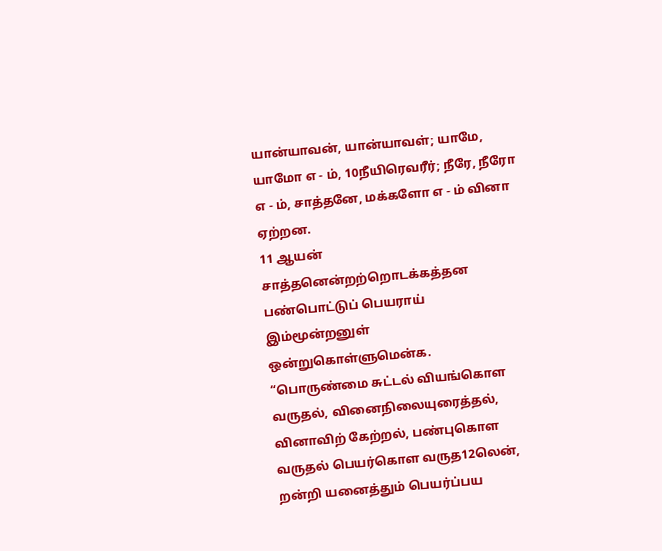யான்யாவன், யான்யாவள்; யாமே, யாமோ எ - ம், 10நீயிரெவரீர்; நீரே, நீரோ எ - ம், சாத்தனே, மக்களோ எ - ம் வினா ஏற்றன.
11 ஆயன் சாத்தனென்றற்றொடக்கத்தன பண்பொட்டுப் பெயராய் இம்மூன்றனுள் ஒன்றுகொள்ளுமென்க.
“பொருண்மை சுட்டல் வியங்கொள வருதல், வினைநிலையுரைத்தல், வினாவிற் கேற்றல், பண்புகொள வருதல் பெயர்கொள வருத12லென், றன்றி யனைத்தும் பெயர்ப்பய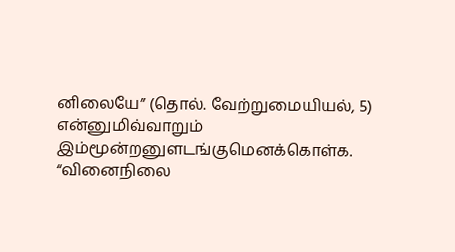னிலையே” (தொல். வேற்றுமையியல், 5) என்னுமிவ்வாறும் இம்மூன்றனுளடங்குமெனக்கொள்க.
“வினைநிலை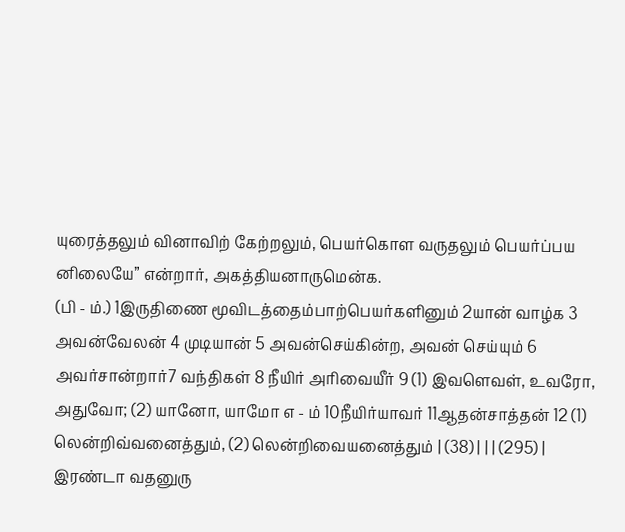யுரைத்தலும் வினாவிற் கேற்றலும், பெயர்கொள வருதலும் பெயர்ப்பய னிலையே” என்றார், அகத்தியனாருமென்க.
(பி - ம்.) 1இருதிணை மூவிடத்தைம்பாற்பெயர்களினும் 2யான் வாழ்க 3 அவன்வேலன் 4 முடியான் 5 அவன்செய்கின்ற, அவன் செய்யும் 6 அவர்சான்றார்7 வந்திகள் 8 நீயிர் அரிவையீர் 9 (1) இவளெவள், உவரோ, அதுவோ; (2) யானோ, யாமோ எ - ம் 10நீயிர்யாவர் 11ஆதன்சாத்தன் 12 (1) லென்றிவ்வனைத்தும், (2) லென்றிவையனைத்தும் | (38) | | | (295) | இரண்டா வதனுரு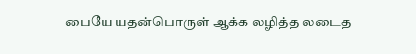பையே யதன்பொருள் ஆக்க லழித்த லடைத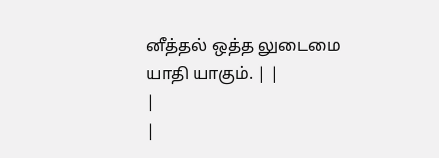னீத்தல் ஒத்த லுடைமை யாதி யாகும். | |
|
|